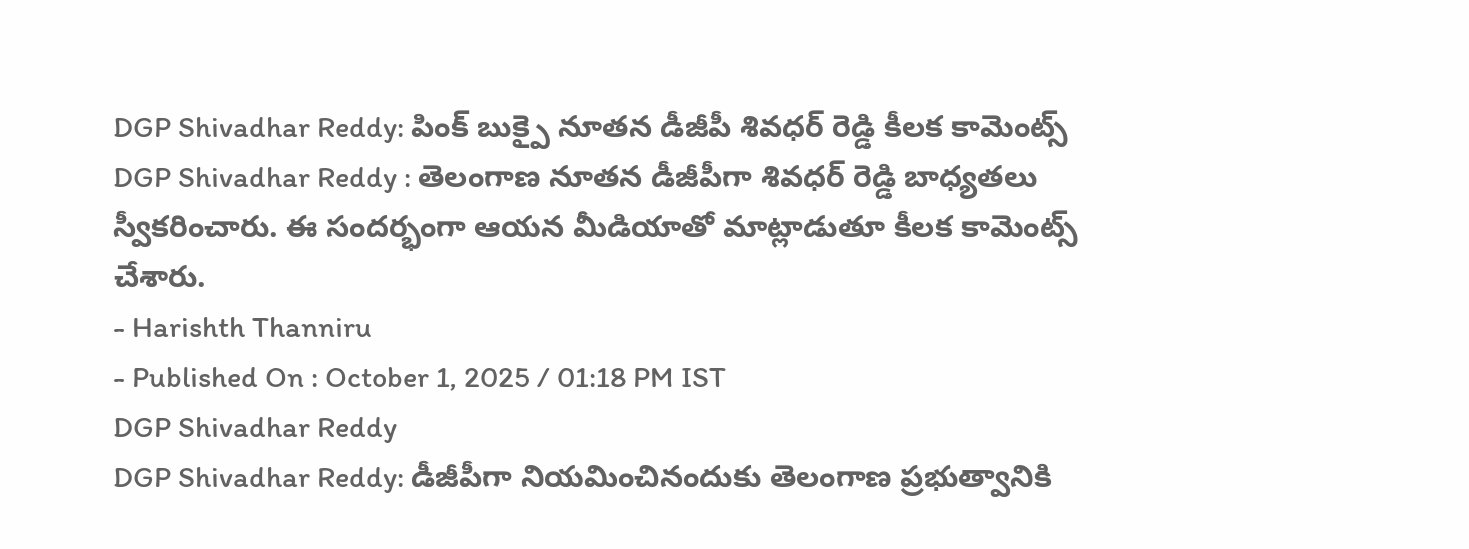DGP Shivadhar Reddy: పింక్ బుక్పై నూతన డీజీపీ శివధర్ రెడ్డి కీలక కామెంట్స్
DGP Shivadhar Reddy : తెలంగాణ నూతన డీజీపీగా శివధర్ రెడ్డి బాధ్యతలు స్వీకరించారు. ఈ సందర్భంగా ఆయన మీడియాతో మాట్లాడుతూ కీలక కామెంట్స్ చేశారు.
- Harishth Thanniru
- Published On : October 1, 2025 / 01:18 PM IST
DGP Shivadhar Reddy
DGP Shivadhar Reddy: డీజీపీగా నియమించినందుకు తెలంగాణ ప్రభుత్వానికి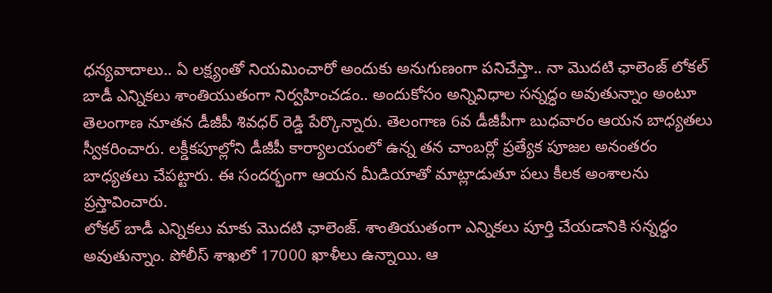ధన్యవాదాలు.. ఏ లక్ష్యంతో నియమించారో అందుకు అనుగుణంగా పనిచేస్తా.. నా మొదటి ఛాలెంజ్ లోకల్ బాడీ ఎన్నికలు శాంతియుతంగా నిర్వహించడం.. అందుకోసం అన్నివిధాల సన్నద్ధం అవుతున్నాం అంటూ తెలంగాణ నూతన డీజీపీ శివధర్ రెడ్డి పేర్కొన్నారు. తెలంగాణ 6వ డీజీపీగా బుధవారం ఆయన బాధ్యతలు స్వీకరించారు. లక్డీకపూల్లోని డీజీపీ కార్యాలయంలో ఉన్న తన చాంబర్లో ప్రత్యేక పూజల అనంతరం బాధ్యతలు చేపట్టారు. ఈ సందర్భంగా ఆయన మీడియాతో మాట్లాడుతూ పలు కీలక అంశాలను ప్రస్తావించారు.
లోకల్ బాడీ ఎన్నికలు మాకు మొదటి ఛాలెంజ్. శాంతియుతంగా ఎన్నికలు పూర్తి చేయడానికి సన్నద్ధం అవుతున్నాం. పోలీస్ శాఖలో 17000 ఖాళీలు ఉన్నాయి. ఆ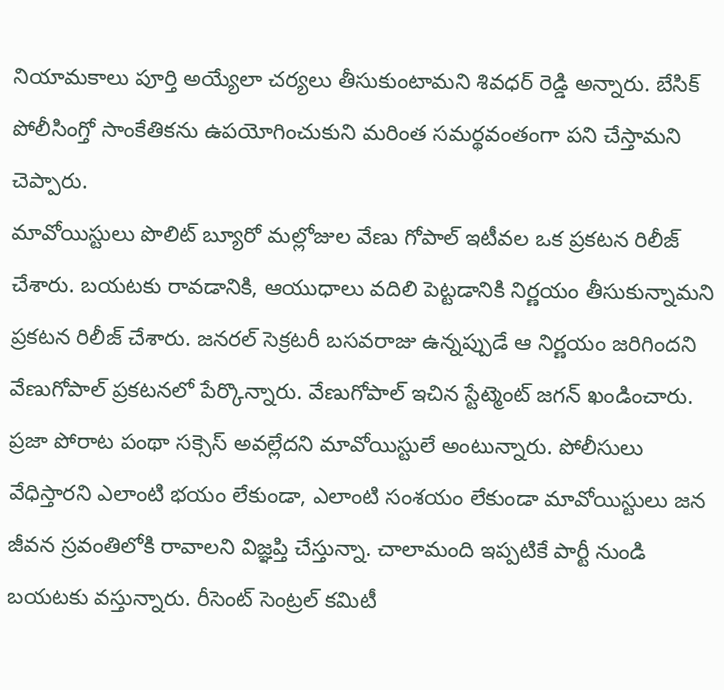నియామకాలు పూర్తి అయ్యేలా చర్యలు తీసుకుంటామని శివధర్ రెడ్డి అన్నారు. బేసిక్ పోలీసింగ్తో సాంకేతికను ఉపయోగించుకుని మరింత సమర్థవంతంగా పని చేస్తామని చెప్పారు.
మావోయిస్టులు పొలిట్ బ్యూరో మల్లోజుల వేణు గోపాల్ ఇటీవల ఒక ప్రకటన రిలీజ్ చేశారు. బయటకు రావడానికి, ఆయుధాలు వదిలి పెట్టడానికి నిర్ణయం తీసుకున్నామని ప్రకటన రిలీజ్ చేశారు. జనరల్ సెక్రటరీ బసవరాజు ఉన్నప్పుడే ఆ నిర్ణయం జరిగిందని వేణుగోపాల్ ప్రకటనలో పేర్కొన్నారు. వేణుగోపాల్ ఇచిన స్టేట్మెంట్ జగన్ ఖండించారు. ప్రజా పోరాట పంథా సక్సెస్ అవల్లేదని మావోయిస్టులే అంటున్నారు. పోలీసులు వేధిస్తారని ఎలాంటి భయం లేకుండా, ఎలాంటి సంశయం లేకుండా మావోయిస్టులు జన జీవన స్రవంతిలోకి రావాలని విజ్ఞప్తి చేస్తున్నా. చాలామంది ఇప్పటికే పార్టీ నుండి బయటకు వస్తున్నారు. రీసెంట్ సెంట్రల్ కమిటీ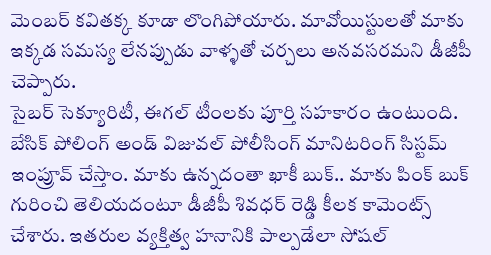మెంబర్ కవితక్క కూడా లొంగిపోయారు. మావోయిస్టులతో మాకు ఇక్కడ సమస్య లేనప్పుడు వాళ్ళతో చర్చలు అనవసరమని డీజీపీ చెప్పారు.
సైబర్ సెక్యూరిటీ, ఈగల్ టీంలకు పూర్తి సహకారం ఉంటుంది. బేసిక్ పోలింగ్ అండ్ విజువల్ పోలీసింగ్ మానిటరింగ్ సిస్టమ్ ఇంప్రూవ్ చేస్తాం. మాకు ఉన్నదంతా ఖాకీ బుక్.. మాకు పింక్ బుక్ గురించి తెలియదంటూ డీజీపీ శివధర్ రెడ్డి కీలక కామెంట్స్ చేశారు. ఇతరుల వ్యక్తిత్వ హనానికి పాల్పడేలా సోషల్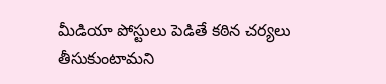మీడియా పోస్టులు పెడితే కఠిన చర్యలు తీసుకుంటామని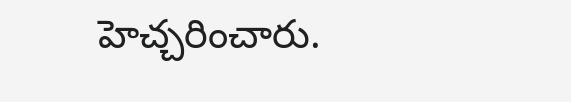హెచ్చరించారు.